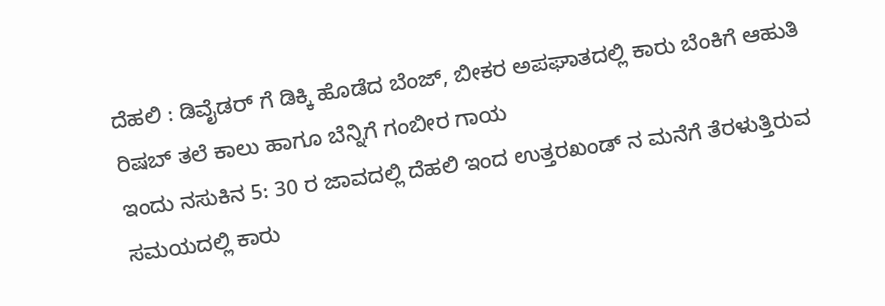ದೆಹಲಿ : ಡಿವೈಡರ್ ಗೆ ಡಿಕ್ಕಿ ಹೊಡೆದ ಬೆಂಜ್, ಬೀಕರ ಅಪಘಾತದಲ್ಲಿ ಕಾರು ಬೆಂಕಿಗೆ ಆಹುತಿ ರಿಷಬ್ ತಲೆ ಕಾಲು ಹಾಗೂ ಬೆನ್ನಿಗೆ ಗಂಬೀರ ಗಾಯ
ಇಂದು ನಸುಕಿನ 5: 30 ರ ಜಾವದಲ್ಲಿ ದೆಹಲಿ ಇಂದ ಉತ್ತರಖಂಡ್ ನ ಮನೆಗೆ ತೆರಳುತ್ತಿರುವ ಸಮಯದಲ್ಲಿ ಕಾರು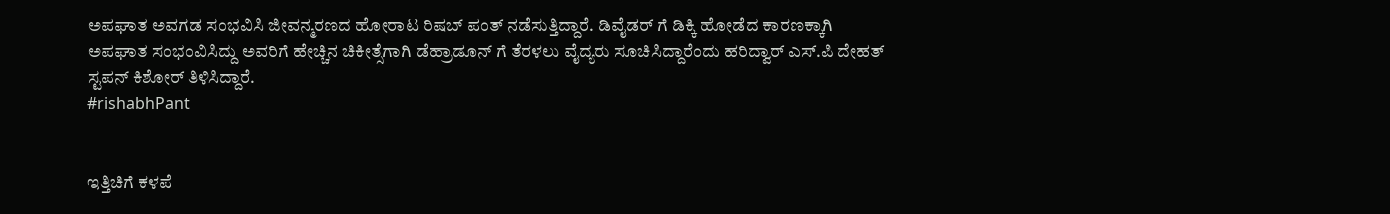ಅಪಘಾತ ಅವಗಡ ಸಂಭವಿಸಿ ಜೀವನ್ಮರಣದ ಹೋರಾಟ ರಿಷಬ್ ಪಂತ್ ನಡೆಸುತ್ತಿದ್ದಾರೆ. ಡಿವೈಡರ್ ಗೆ ಡಿಕ್ಕಿ ಹೋಡೆದ ಕಾರಣಕ್ಕಾಗಿ ಅಪಘಾತ ಸಂಭಂವಿಸಿದ್ದು ಅವರಿಗೆ ಹೇಚ್ಚಿನ ಚಿಕೀತ್ಸೆಗಾಗಿ ಡೆಹ್ರಾಡೂನ್ ಗೆ ತೆರಳಲು ವೈದ್ಯರು ಸೂಚಿಸಿದ್ದಾರೆಂದು ಹರಿದ್ವಾರ್ ಎಸ್.ಪಿ ದೇಹತ್ ಸ್ಟಪನ್ ಕಿಶೋರ್ ತಿಳಿಸಿದ್ದಾರೆ.
#rishabhPant


ಇತ್ತಿಚಿಗೆ ಕಳಪೆ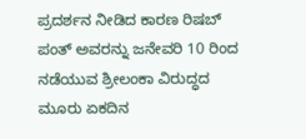ಪ್ರದರ್ಶನ ನೀಡಿದ ಕಾರಣ ರಿಷಬ್ ಪಂತ್ ಅವರನ್ನು ಜನೇವರಿ 10 ರಿಂದ ನಡೆಯುವ ಶ್ರೀಲಂಕಾ ವಿರುದ್ಧದ ಮೂರು ಏಕದಿನ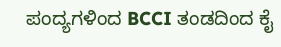ಪಂದ್ಯಗಳಿಂದ BCCI ತಂಡದಿಂದ ಕೈ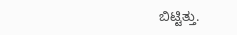ಬಿಟ್ಟಿತ್ತು.